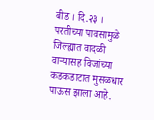बीड । दि.२३ ।
परतीच्या पावसामुळे जिल्ह्यात वादळी वाऱ्यासह विजांच्या कडकडाटात मुसळधार पाऊस झाला आहे.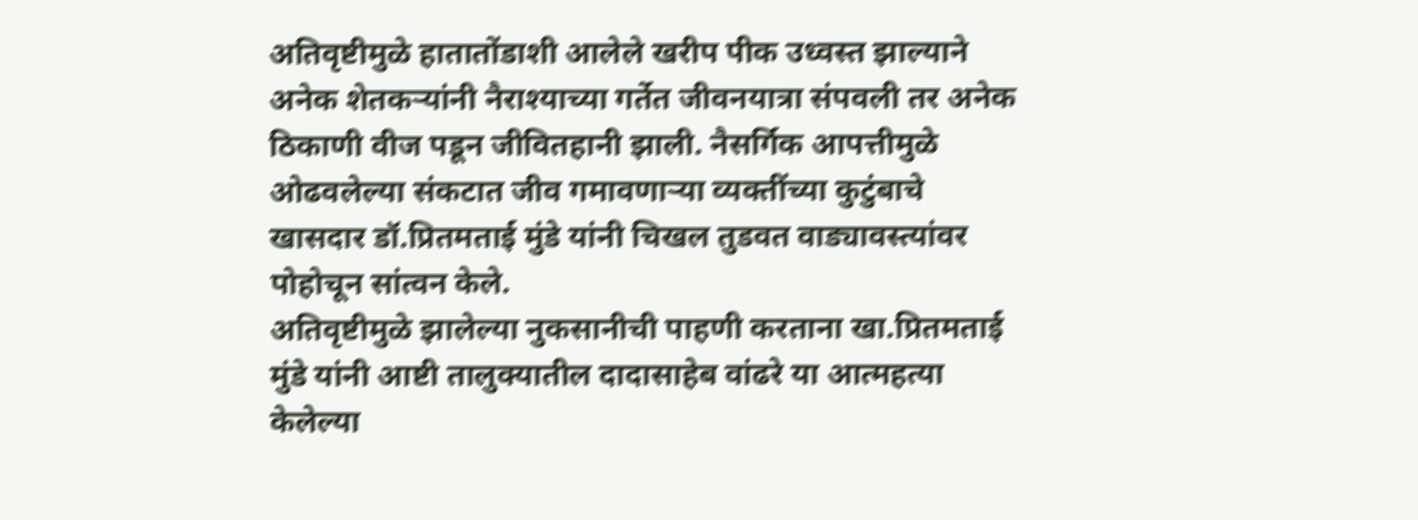अतिवृष्टीमुळे हातातोंडाशी आलेले खरीप पीक उध्वस्त झाल्याने अनेक शेतकऱ्यांनी नैराश्याच्या गर्तेत जीवनयात्रा संपवली तर अनेक ठिकाणी वीज पडून जीवितहानी झाली. नैसर्गिक आपत्तीमुळे ओढवलेल्या संकटात जीव गमावणाऱ्या व्यक्तींच्या कुटुंबाचे खासदार डॉ.प्रितमताई मुंडे यांनी चिखल तुडवत वाड्यावस्त्यांवर पोहोचून सांत्वन केले.
अतिवृष्टीमुळे झालेल्या नुकसानीची पाहणी करताना खा.प्रितमताई मुंडे यांनी आष्टी तालुक्यातील दादासाहेब वांढरे या आत्महत्या केलेल्या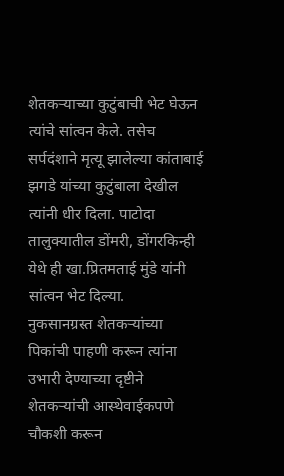शेतकऱ्याच्या कुटुंबाची भेट घेऊन त्यांचे सांत्वन केले. तसेच सर्पदंशाने मृत्यू झालेल्या कांताबाई झगडे यांच्या कुटुंबाला देखील त्यांनी धीर दिला. पाटोदा तालुक्यातील डोंमरी, डोंगरकिन्ही येथे ही खा.प्रितमताई मुंडे यांनी सांत्वन भेट दिल्या.
नुकसानग्रस्त शेतकऱ्यांच्या पिकांची पाहणी करून त्यांना उभारी देण्याच्या दृष्टीने शेतकऱ्यांची आस्थेवाईकपणे चौकशी करून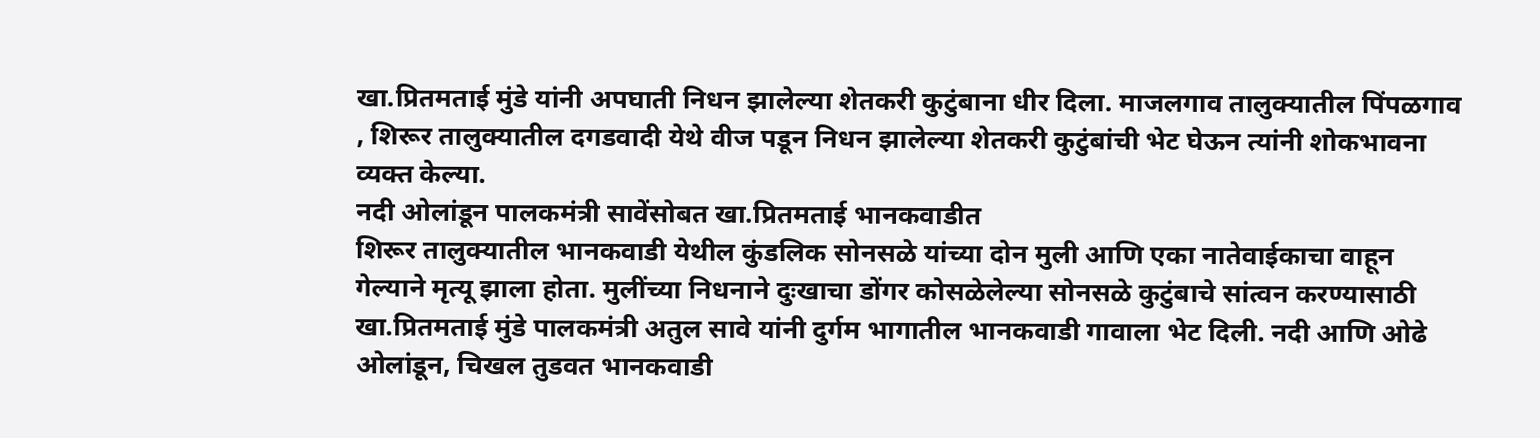खा.प्रितमताई मुंडे यांनी अपघाती निधन झालेल्या शेतकरी कुटुंबाना धीर दिला. माजलगाव तालुक्यातील पिंपळगाव , शिरूर तालुक्यातील दगडवादी येथे वीज पडून निधन झालेल्या शेतकरी कुटुंबांची भेट घेऊन त्यांनी शोकभावना व्यक्त केल्या.
नदी ओलांडून पालकमंत्री सावेंसोबत खा.प्रितमताई भानकवाडीत
शिरूर तालुक्यातील भानकवाडी येथील कुंडलिक सोनसळे यांच्या दोन मुली आणि एका नातेवाईकाचा वाहून गेल्याने मृत्यू झाला होता. मुलींच्या निधनाने दुःखाचा डोंगर कोसळेलेल्या सोनसळे कुटुंबाचे सांत्वन करण्यासाठी खा.प्रितमताई मुंडे पालकमंत्री अतुल सावे यांनी दुर्गम भागातील भानकवाडी गावाला भेट दिली. नदी आणि ओढे ओलांडून, चिखल तुडवत भानकवाडी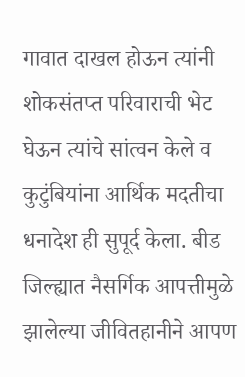गावात दाखल होऊन त्यांनी शोकसंतप्त परिवाराची भेट घेऊन त्यांचे सांत्वन केले व कुटुंबियांना आर्थिक मदतीचा धनादेश ही सुपूर्द केला. बीड जिल्ह्यात नैसर्गिक आपत्तीमुळे झालेल्या जीवितहानीने आपण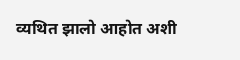व्यथित झालो आहोत अशी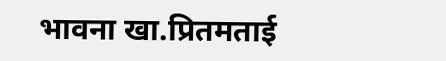भावना खा.प्रितमताई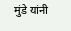मुंडे यांनी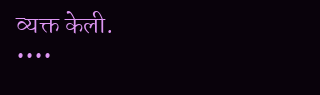व्यक्त केली.
••••